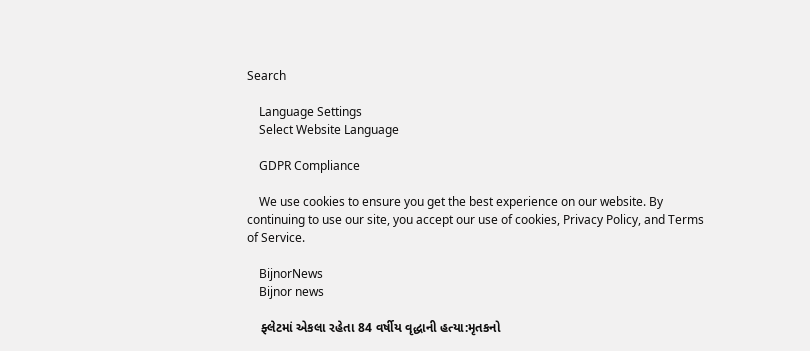Search

    Language Settings
    Select Website Language

    GDPR Compliance

    We use cookies to ensure you get the best experience on our website. By continuing to use our site, you accept our use of cookies, Privacy Policy, and Terms of Service.

    BijnorNews
    Bijnor news

    ફ્લેટમાં એકલા રહેતા 84 વર્ષીય વૃદ્ધાની હત્યા:મૃતકનો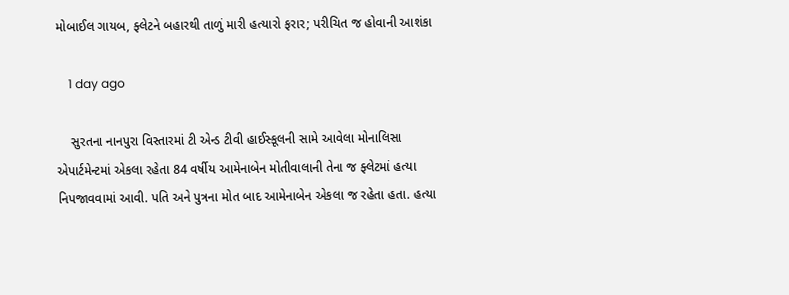મોબાઈલ ગાયબ, ફ્લેટને બહારથી તાળું મારી હત્યારો ફરાર; પરીચિત જ હોવાની આશંકા

    1 day ago

    સુરતના નાનપુરા વિસ્તારમાં ટી એન્ડ ટીવી હાઈસ્કૂલની સામે આવેલા મોનાલિસા એપાર્ટમેન્ટમાં એકલા રહેતા 84 વર્ષીય આમેનાબેન મોતીવાલાની તેના જ ફ્લેટમાં હત્યા નિપજાવવામાં આવી. પતિ અને પુત્રના મોત બાદ આમેનાબેન એકલા જ રહેતા હતા. હત્યા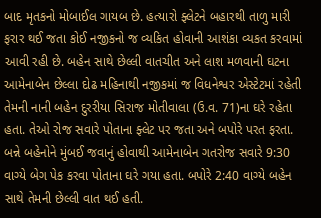બાદ મૃતકનો મોબાઈલ ગાયબ છે. હત્યારો ફ્લેટને બહારથી તાળુ મારી ફરાર થઈ જતા કોઈ નજીકનો જ વ્યકિત હોવાની આશંકા વ્યકત કરવામાં આવી રહી છે. બહેન સાથે છેલ્લી વાતચીત અને લાશ મળવાની ઘટના આમેનાબેન છેલ્લા દોઢ મહિનાથી નજીકમાં જ વિધનેશ્વર એસ્ટેટમાં રહેતી તેમની નાની બહેન દુરરીયા સિરાજ મોતીવાલા (ઉ.વ. 71)ના ઘરે રહેતા હતા. તેઓ રોજ સવારે પોતાના ફ્લેટ પર જતા અને બપોરે પરત ફરતા. બન્ને બહેનોને મુંબઈ જવાનું હોવાથી આમેનાબેન ગતરોજ સવારે 9:30 વાગ્યે બેગ પેક કરવા પોતાના ઘરે ગયા હતા. બપોરે 2:40 વાગ્યે બહેન સાથે તેમની છેલ્લી વાત થઈ હતી.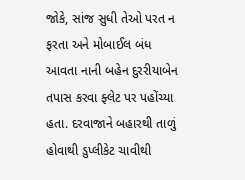જોકે, સાંજ સુધી તેઓ પરત ન ફરતા અને મોબાઈલ બંધ આવતા નાની બહેન દુરરીયાબેન તપાસ કરવા ફ્લેટ પર પહોંચ્યા હતા. દરવાજાને બહારથી તાળું હોવાથી ડુપ્લીકેટ ચાવીથી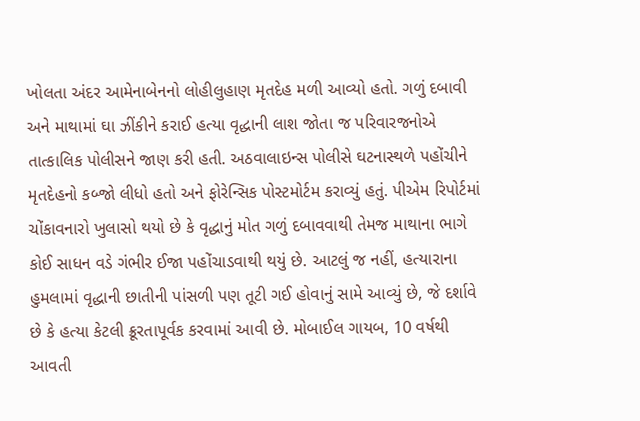ખોલતા અંદર આમેનાબેનનો લોહીલુહાણ મૃતદેહ મળી આવ્યો હતો. ગળું દબાવી અને માથામાં ઘા ઝીંકીને કરાઈ હત્યા વૃદ્ધાની લાશ જોતા જ પરિવારજનોએ તાત્કાલિક પોલીસને જાણ કરી હતી. અઠવાલાઇન્સ પોલીસે ઘટનાસ્થળે પહોંચીને મૃતદેહનો કબ્જો લીધો હતો અને ફોરેન્સિક પોસ્ટમોર્ટમ કરાવ્યું હતું. પીએમ રિપોર્ટમાં ચોંકાવનારો ખુલાસો થયો છે કે વૃદ્ધાનું મોત ગળું દબાવવાથી તેમજ માથાના ભાગે કોઈ સાધન વડે ગંભીર ઈજા પહોંચાડવાથી થયું છે. આટલું જ નહીં, હત્યારાના હુમલામાં વૃદ્ધાની છાતીની પાંસળી પણ તૂટી ગઈ હોવાનું સામે આવ્યું છે, જે દર્શાવે છે કે હત્યા કેટલી ક્રૂરતાપૂર્વક કરવામાં આવી છે. મોબાઈલ ગાયબ, 10 વર્ષથી આવતી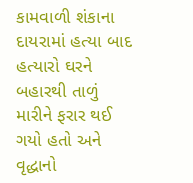કામવાળી શંકાના દાયરામાં હત્યા બાદ હત્યારો ઘરને બહારથી તાળું મારીને ફરાર થઈ ગયો હતો અને વૃદ્ધાનો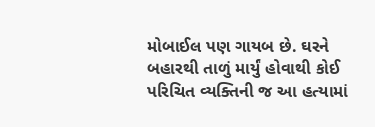મોબાઈલ પણ ગાયબ છે. ઘરને બહારથી તાળું માર્યું હોવાથી કોઈ પરિચિત વ્યક્તિની જ આ હત્યામાં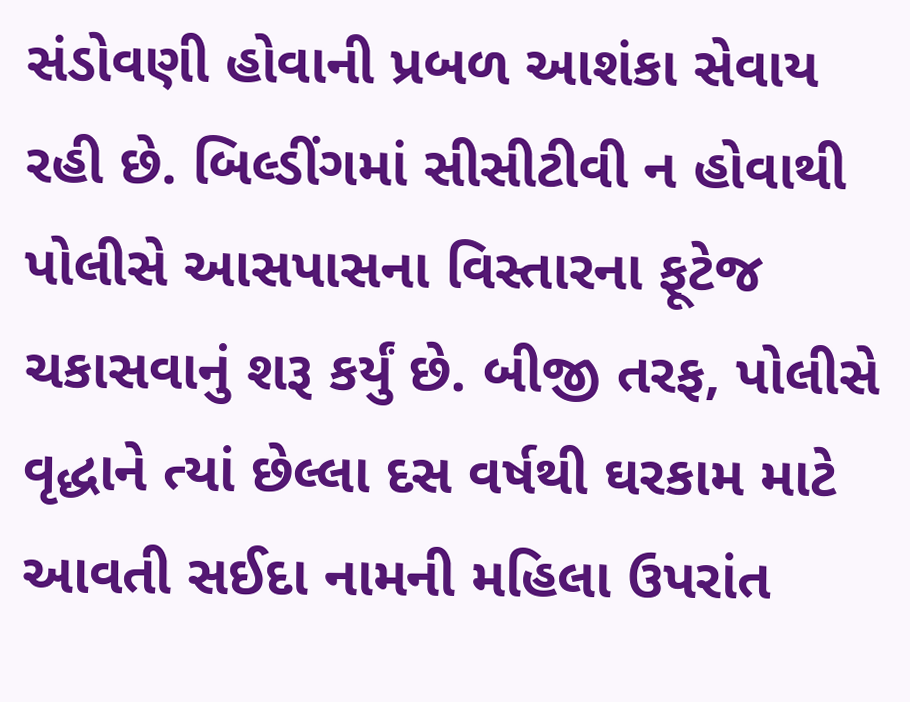સંડોવણી હોવાની પ્રબળ આશંકા સેવાય રહી છે. બિલ્ડીંગમાં સીસીટીવી ન હોવાથી પોલીસે આસપાસના વિસ્તારના ફૂટેજ ચકાસવાનું શરૂ કર્યું છે. બીજી તરફ, પોલીસે વૃદ્ધાને ત્યાં છેલ્લા દસ વર્ષથી ઘરકામ માટે આવતી સઈદા નામની મહિલા ઉપરાંત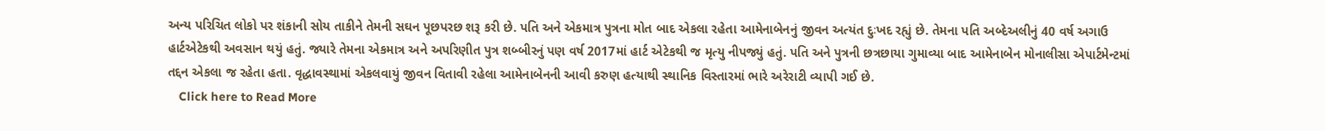અન્ય પરિચિત લોકો પર શંકાની સોય તાકીને તેમની સઘન પૂછપરછ શરૂ કરી છે. પતિ અને એકમાત્ર પુત્રના મોત બાદ એકલા રહેતા આમેનાબેનનું જીવન અત્યંત દુઃખદ રહ્યું છે. તેમના પતિ અબ્દેઅલીનું 40 વર્ષ અગાઉ હાર્ટએટેકથી અવસાન થયું હતું. જ્યારે તેમના એકમાત્ર અને અપરિણીત પુત્ર શબ્બીરનું પણ વર્ષ 2017માં હાર્ટ એટેકથી જ મૃત્યુ નીપજ્યું હતું. પતિ અને પુત્રની છત્રછાયા ગુમાવ્યા બાદ આમેનાબેન મોનાલીસા એપાર્ટમેન્ટમાં તદ્દન એકલા જ રહેતા હતા. વૃદ્ધાવસ્થામાં એકલવાયું જીવન વિતાવી રહેલા આમેનાબેનની આવી કરુણ હત્યાથી સ્થાનિક વિસ્તારમાં ભારે અરેરાટી વ્યાપી ગઈ છે.
    Click here to Read More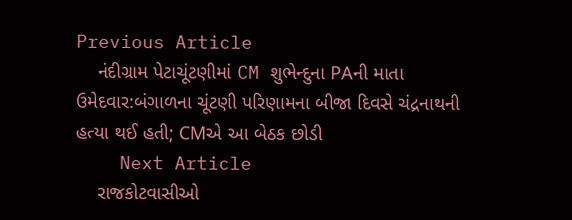Previous Article
    નંદીગ્રામ પેટાચૂંટણીમાં CM શુભેન્દુના PAની માતા ઉમેદવાર:બંગાળના ચૂંટણી પરિણામના બીજા દિવસે ચંદ્રનાથની હત્યા થઈ હતી; CMએ આ બેઠક છોડી
    Next Article
    રાજકોટવાસીઓ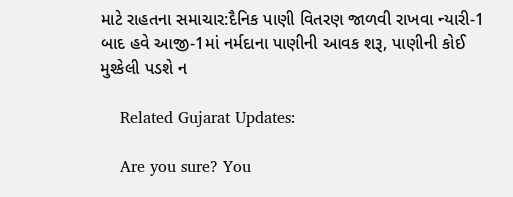માટે રાહતના સમાચાર:દૈનિક પાણી વિતરણ જાળવી રાખવા ન્યારી-1 બાદ હવે આજી-1માં નર્મદાના પાણીની આવક શરૂ, પાણીની કોઈ મુશ્કેલી પડશે ન

    Related Gujarat Updates:

    Are you sure? You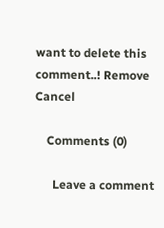want to delete this comment..! Remove Cancel

    Comments (0)

      Leave a comment